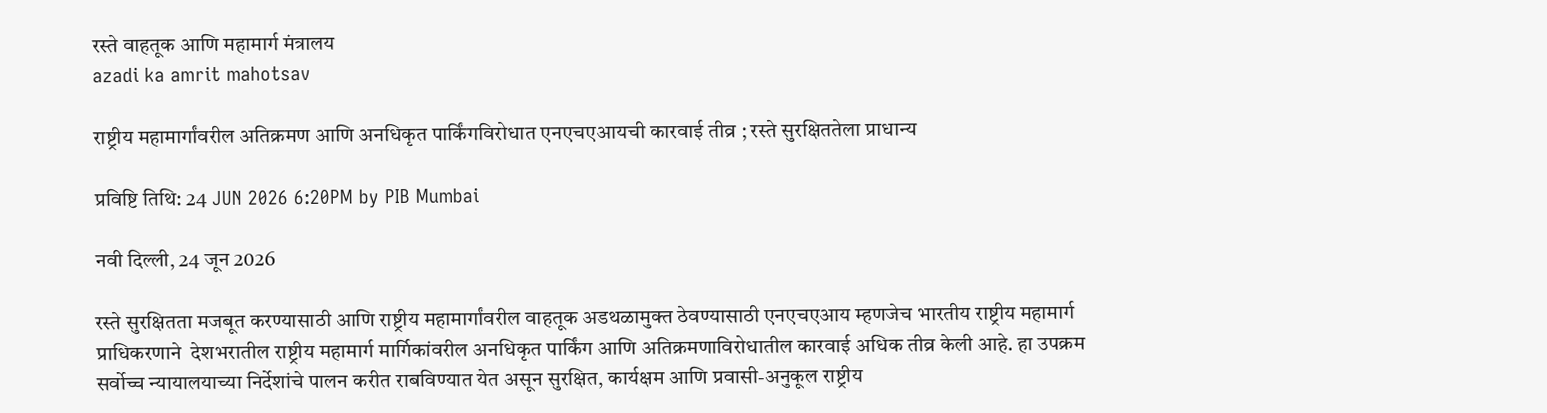रस्ते वाहतूक आणि महामार्ग मंत्रालय
azadi ka amrit mahotsav

राष्ट्रीय महामार्गांवरील अतिक्रमण आणि अनधिकृत पार्किंगविरोधात एनएचएआयची कारवाई तीव्र ; रस्ते सुरक्षिततेला प्राधान्य

प्रविष्टि तिथि: 24 JUN 2026 6:20PM by PIB Mumbai

नवी दिल्ली, 24 जून 2026

रस्ते सुरक्षितता मजबूत करण्यासाठी आणि राष्ट्रीय महामार्गांवरील वाहतूक अडथळामुक्त ठेवण्यासाठी एनएचएआय म्हणजेच भारतीय राष्ट्रीय महामार्ग प्राधिकरणाने  देशभरातील राष्ट्रीय महामार्ग मार्गिकांवरील अनधिकृत पार्किंग आणि अतिक्रमणाविरोधातील कारवाई अधिक तीव्र केली आहे. हा उपक्रम सर्वोच्च न्यायालयाच्या निर्देशांचे पालन करीत राबविण्यात येत असून सुरक्षित, कार्यक्षम आणि प्रवासी-अनुकूल राष्ट्रीय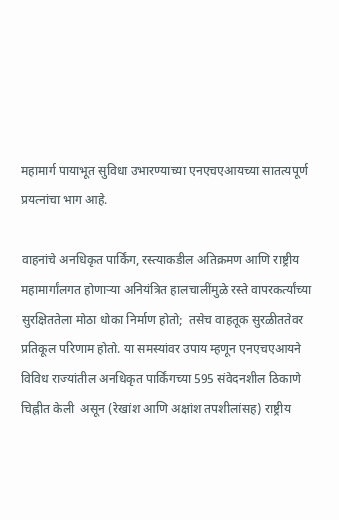महामार्ग पायाभूत सुविधा उभारण्याच्या एनएचएआयच्या सातत्यपूर्ण प्रयत्नांचा भाग आहे.

वाहनांचे अनधिकृत पार्किंग, रस्त्याकडील अतिक्रमण आणि राष्ट्रीय महामार्गांलगत होणाऱ्या अनियंत्रित हालचालींमुळे रस्ते वापरकर्त्यांच्या सुरक्षिततेला मोठा धोका निर्माण होतो;  तसेच वाहतूक सुरळीततेवर प्रतिकूल परिणाम होतो. या समस्यांवर उपाय म्हणून एनएचएआयने विविध राज्यांतील अनधिकृत पार्किंगच्या 595 संवेदनशील ठिकाणे चिह्नीत केली  असून (रेखांश आणि अक्षांश तपशीलांसह) राष्ट्रीय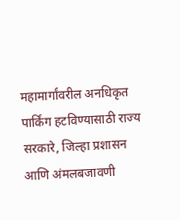महामार्गांवरील अनधिकृत पार्किंग हटविण्यासाठी राज्य सरकारे, जिल्हा प्रशासन आणि अंमलबजावणी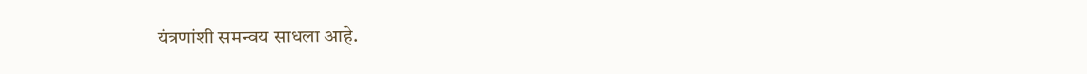यंत्रणांशी समन्वय साधला आहे.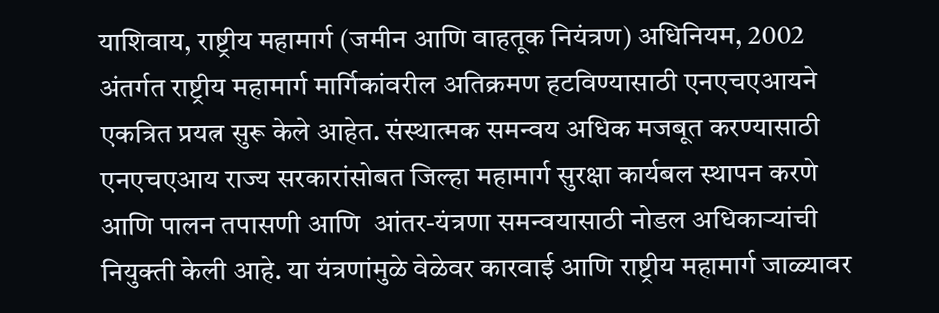याशिवाय, राष्ट्रीय महामार्ग (जमीन आणि वाहतूक नियंत्रण) अधिनियम, 2002 अंतर्गत राष्ट्रीय महामार्ग मार्गिकांवरील अतिक्रमण हटविण्यासाठी एनएचएआयने एकत्रित प्रयत्न सुरू केले आहेत. संस्थात्मक समन्वय अधिक मजबूत करण्यासाठी एनएचएआय राज्य सरकारांसोबत जिल्हा महामार्ग सुरक्षा कार्यबल स्थापन करणे आणि पालन तपासणी आणि  आंतर-यंत्रणा समन्वयासाठी नोडल अधिकाऱ्यांची नियुक्ती केली आहे. या यंत्रणांमुळे वेळेवर कारवाई आणि राष्ट्रीय महामार्ग जाळ्यावर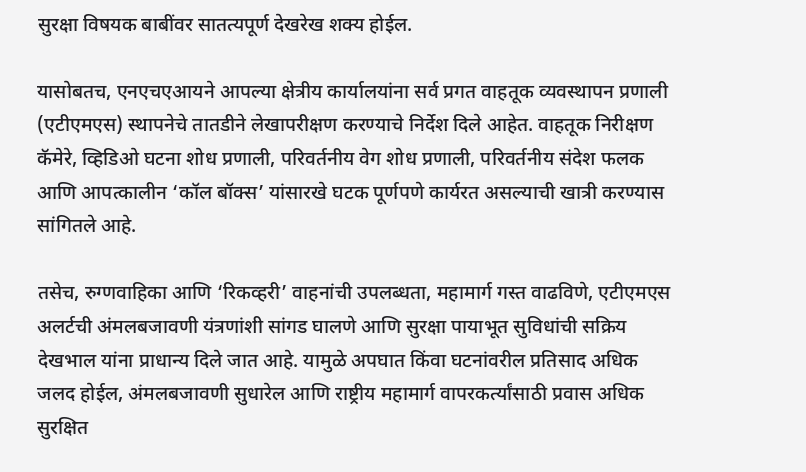सुरक्षा विषयक बाबींवर सातत्यपूर्ण देखरेख शक्य होईल.

यासोबतच, एनएचएआयने आपल्या क्षेत्रीय कार्यालयांना सर्व प्रगत वाहतूक व्यवस्थापन प्रणाली (एटीएमएस) स्थापनेचे तातडीने लेखापरीक्षण करण्याचे निर्देश दिले आहेत. वाहतूक निरीक्षण कॅमेरे, व्हिडिओ घटना शोध प्रणाली, परिवर्तनीय वेग शोध प्रणाली, परिवर्तनीय संदेश फलक आणि आपत्कालीन ‘कॉल बॉक्स’ यांसारखे घटक पूर्णपणे कार्यरत असल्याची खात्री करण्यास सांगितले आहे.

तसेच, रुग्णवाहिका आणि ‘रिकव्हरी’ वाहनांची उपलब्धता, महामार्ग गस्त वाढविणे, एटीएमएस अलर्टची अंमलबजावणी यंत्रणांशी सांगड घालणे आणि सुरक्षा पायाभूत सुविधांची सक्रिय देखभाल यांना प्राधान्य दिले जात आहे. यामुळे अपघात किंवा घटनांवरील प्रतिसाद अधिक जलद होईल, अंमलबजावणी सुधारेल आणि राष्ट्रीय महामार्ग वापरकर्त्यांसाठी प्रवास अधिक सुरक्षित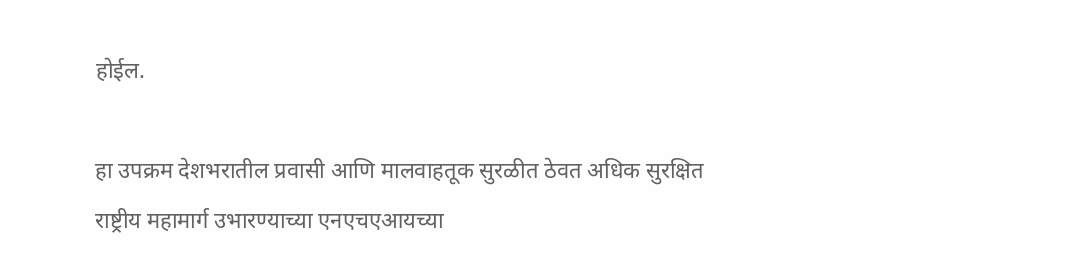होईल.

हा उपक्रम देशभरातील प्रवासी आणि मालवाहतूक सुरळीत ठेवत अधिक सुरक्षित राष्ट्रीय महामार्ग उभारण्याच्या एनएचएआयच्या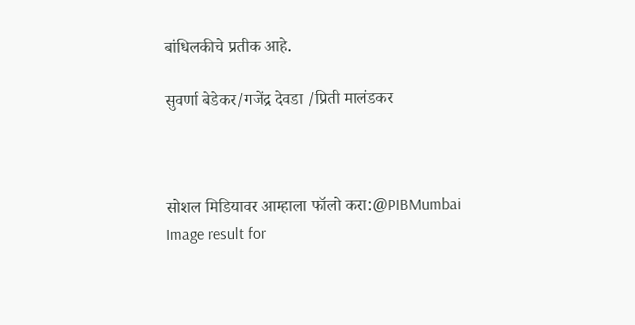बांधिलकीचे प्रतीक आहे.

सुवर्णा बेडेकर/गजेंद्र देवडा /प्रिती मालंडकर



सोशल मिडियावर आम्हाला फॉलो करा:@PIBMumbai   Image result for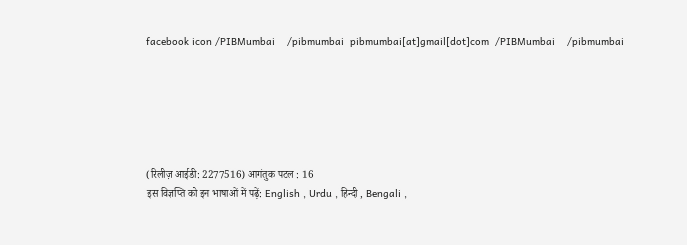facebook icon /PIBMumbai    /pibmumbai  pibmumbai[at]gmail[dot]com  /PIBMumbai    /pibmumbai






(रिलीज़ आईडी: 2277516) आगंतुक पटल : 16
इस विज्ञप्ति को इन भाषाओं में पढ़ें: English , Urdu , हिन्दी , Bengali ,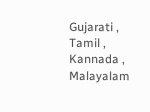Gujarati , Tamil , Kannada , Malayalam